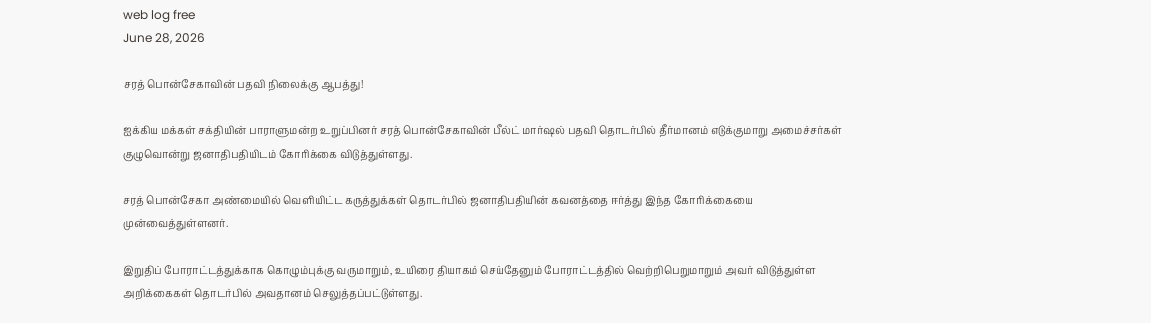web log free
June 28, 2026

சரத் பொன்சேகாவின் பதவி நிலைக்கு ஆபத்து!

ஐக்கிய மக்கள் சக்தியின் பாராளுமன்ற உறுப்பினர் சரத் பொன்சேகாவின் பீல்ட் மார்ஷல் பதவி தொடர்பில் தீர்மானம் எடுக்குமாறு அமைச்சர்கள் குழுவொன்று ஜனாதிபதியிடம் கோரிக்கை விடுத்துள்ளது.

சரத் பொன்சேகா அண்மையில் வெளியிட்ட கருத்துக்கள் தொடர்பில் ஜனாதிபதியின் கவனத்தை ஈர்த்து இந்த கோரிக்கையை முன்வைத்துள்ளனர்.

இறுதிப் போராட்டத்துக்காக கொழும்புக்கு வருமாறும், உயிரை தியாகம் செய்தேனும் போராட்டத்தில் வெற்றிபெறுமாறும் அவர் விடுத்துள்ள அறிக்கைகள் தொடர்பில் அவதானம் செலுத்தப்பட்டுள்ளது.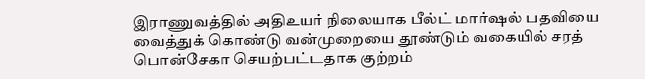இராணுவத்தில் அதிஉயர் நிலையாக பீல்ட் மார்ஷல் பதவியை வைத்துக் கொண்டு வன்முறையை தூண்டும் வகையில் சரத் பொன்சேகா செயற்பட்டதாக குற்றம்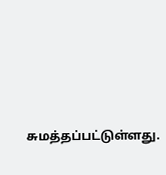சுமத்தப்பட்டுள்ளது.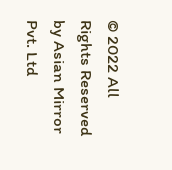© 2022 All Rights Reserved by Asian Mirror Pvt. Ltd